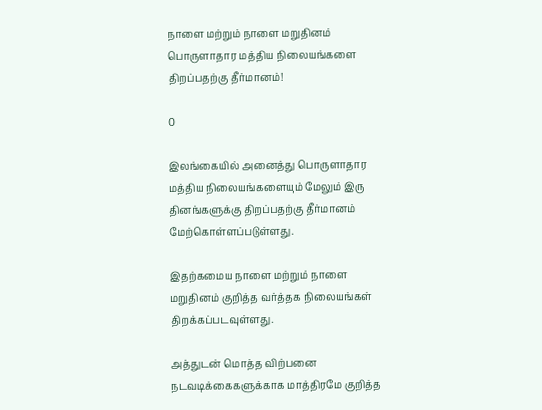நாளை மற்றும் நாளை மறுதினம் பொருளாதார மத்திய நிலையங்களை திறப்பதற்கு தீர்மானம்!

0

இலங்கையில் அனைத்து பொருளாதார மத்திய நிலையங்களையும் மேலும் இரு தினங்களுக்கு திறப்பதற்கு தீர்மானம் மேற்கொள்ளப்படுள்ளது.

இதற்கமைய நாளை மற்றும் நாளை மறுதினம் குறித்த வர்த்தக நிலையங்கள் திறக்கப்படவுள்ளது.

அத்துடன் மொத்த விற்பனை நடவடிக்கைகளுக்காக மாத்திரமே குறித்த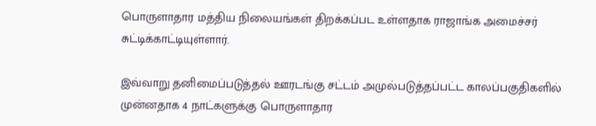பொருளாதார மத்திய நிலையங்கள் திறக்கப்பட உள்ளதாக ராஜாங்க அமைச்சர் சுட்டிக்காட்டியுள்ளார்.

இவ்வாறு தனிமைப்படுத்தல் ஊரடங்கு சட்டம் அமுல்படுத்தப்பட்ட காலப்பகுதிகளில் முன்னதாக 4 நாட்களுக்கு பொருளாதார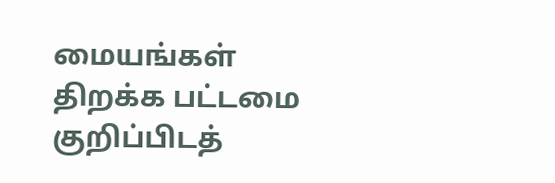மையங்கள் திறக்க பட்டமை குறிப்பிடத்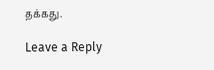தக்கது.

Leave a Reply